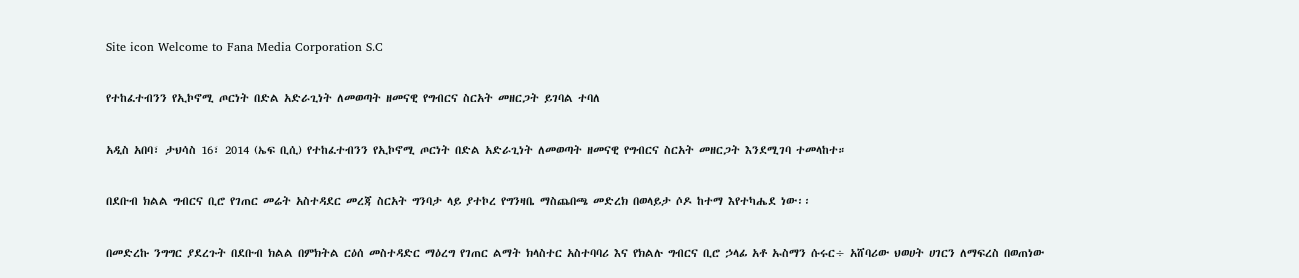Site icon Welcome to Fana Media Corporation S.C

የተከፈተብንን የኢኮኖሚ ጦርነት በድል አድራጊነት ለመወጣት ዘመናዊ የግብርና ስርአት መዘርጋት ይገባል ተባለ

አዲስ አበባ፣ ታህሳስ 16፣ 2014 (ኤፍ ቢሲ) የተከፈተብንን የኢኮኖሚ ጦርነት በድል አድራጊነት ለመወጣት ዘመናዊ የግብርና ስርአት መዘርጋት እንደሚገባ ተመላከተ።

በደቡብ ክልል ግብርና ቢሮ የገጠር መሬት አስተዳደር መረጃ ስርአት ግንባታ ላይ ያተኮረ የግንዛቤ ማስጨበጫ መድረክ በወላይታ ሶዶ ከተማ እየተካሔደ ነው፡፡

በመድረኩ ንግግር ያደረጉት በደቡብ ክልል በምክትል ርዕሰ መስተዳድር ማዕረግ የገጠር ልማት ክላስተር አስተባባሪ እና የክልሉ ግብርና ቢሮ ኃላፊ አቶ ኡስማን ሱሩር÷ አሸባሪው ህወሀት ሀገርን ለማፍረስ በወጠነው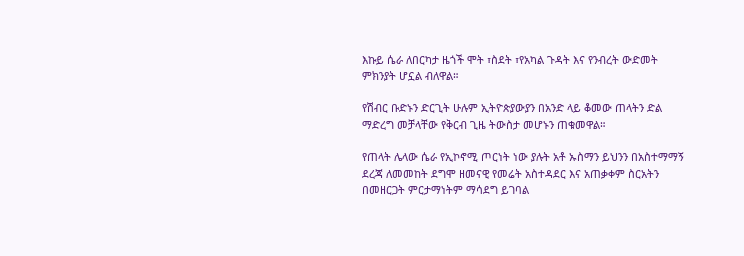እኩይ ሴራ ለበርካታ ዜጎች ሞት ፣ስደት ፣የአካል ጉዳት እና የንብረት ውድመት ምክንያት ሆኗል ብለዋል።

የሽብር ቡድኑን ድርጊት ሁሉም ኢትዮጵያውያን በአንድ ላይ ቆመው ጠላትን ድል ማድረግ መቻላቸው የቅርብ ጊዜ ትውስታ መሆኑን ጠቁመዋል።

የጠላት ሌላው ሴራ የኢኮኖሚ ጦርነት ነው ያሉት አቶ ኡስማን ይህንን በአስተማማኝ ደረጃ ለመመከት ደግሞ ዘመናዊ የመሬት አስተዳደር እና አጠቃቀም ስርአትን በመዘርጋት ምርታማነትም ማሳደግ ይገባል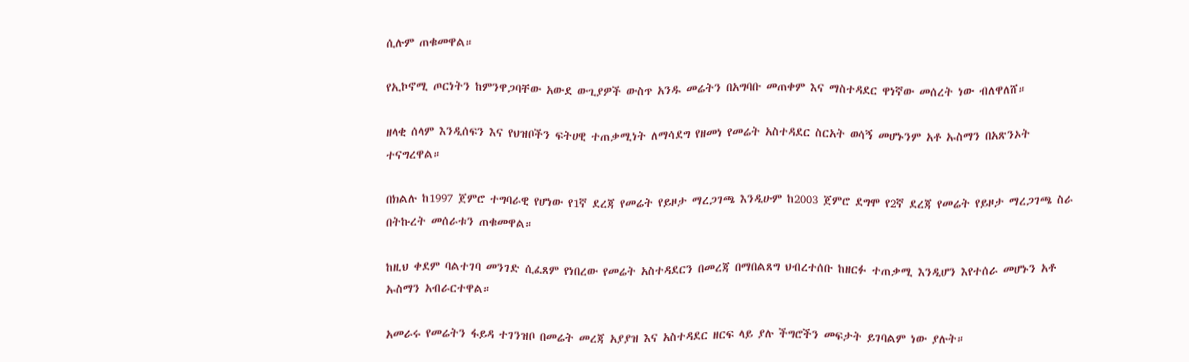ሲሉም ጠቁመዋል።

የኢኮኖሚ ጦርነትን ከምንዋጋባቸው አውደ ውጊያዎች ውስጥ አንዱ መሬትን በአግባቡ መጠቀም እና ማስተዳደር ዋነኛው መሰረት ነው ብለዋለሸ።

ዘላቂ ሰላም እንዲሰፍን እና የህዝቦችን ፍትሀዊ ተጠቃሚነት ለማሳደግ የዘመነ የመሬት አስተዳደር ስርአት ወሳኝ መሆኑንም አቶ ኡስማን በአጽንኦት ተናግረዋል።

በክልሉ ከ1997 ጀምሮ ተግባራዊ የሆነው የ1ኛ ደረጃ የመሬት የይዞታ ማረጋገጫ እንዲሁም ከ2003 ጀምሮ ደግሞ የ2ኛ ደረጃ የመሬት የይዞታ ማረጋገጫ ስራ በትኩረት መሰራቱን ጠቁመዋል።

ከዚህ ቀደም ባልተገባ መንገድ ሲፈጸም የነበረው የመሬት አስተዳደርን በመረጃ በማበልጸግ ህብረተሰቡ ከዘርፉ ተጠቃሚ እንዲሆን እየተሰራ መሆኑን አቶ ኡስማን አብራርተዋል።

አመራሩ የመሬትን ፋይዳ ተገንዝቦ በመሬት መረጃ አያያዝ እና አስተዳደር ዘርፍ ላይ ያሉ ችግሮችን መፍታት ይገባልም ነው ያሉት።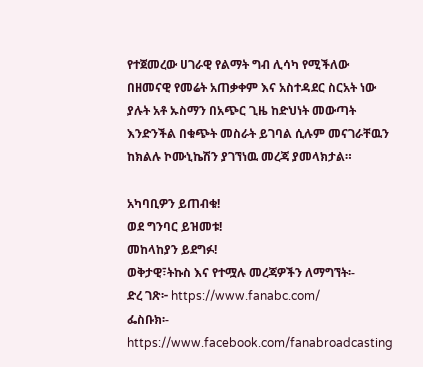የተጀመረው ሀገራዊ የልማት ግብ ሊሳካ የሚችለው በዘመናዊ የመሬት አጠቃቀም እና አስተዳደር ስርአት ነው ያሉት አቶ ኡስማን በአጭር ጊዜ ከድህነት መውጣት እንድንችል በቁጭት መስራት ይገባል ሲሉም መናገራቸዉን ከክልሉ ኮሙኒኬሽን ያገኘነዉ መረጃ ያመላክታል።

አካባቢዎን ይጠብቁ!
ወደ ግንባር ይዝመቱ!
መከላከያን ይደግፉ!
ወቅታዊ፣ትኩስ እና የተሟሉ መረጃዎችን ለማግኘት፡-
ድረ ገጽ፦ https://www.fanabc.com/
ፌስቡክ፡- https://www.facebook.com/fanabroadcasting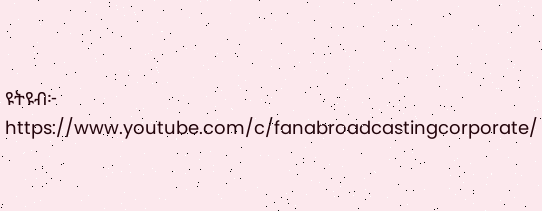ዩትዩብ፦ https://www.youtube.com/c/fanabroadcastingcorporate/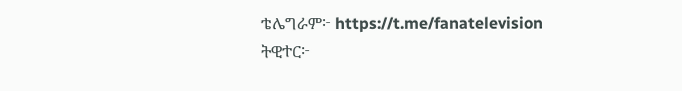ቴሌግራም፦ https://t.me/fanatelevision
ትዊተር፦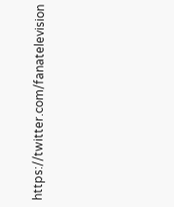https://twitter.com/fanatelevision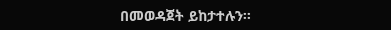በመወዳጀት ይከታተሉን፡፡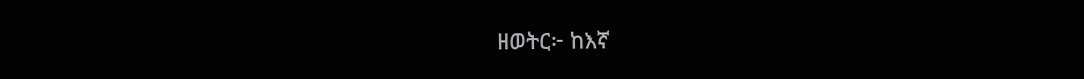ዘወትር፦ ከእኛ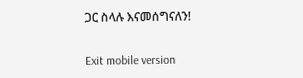ጋር ስላሉ እናመሰግናለን!

Exit mobile version